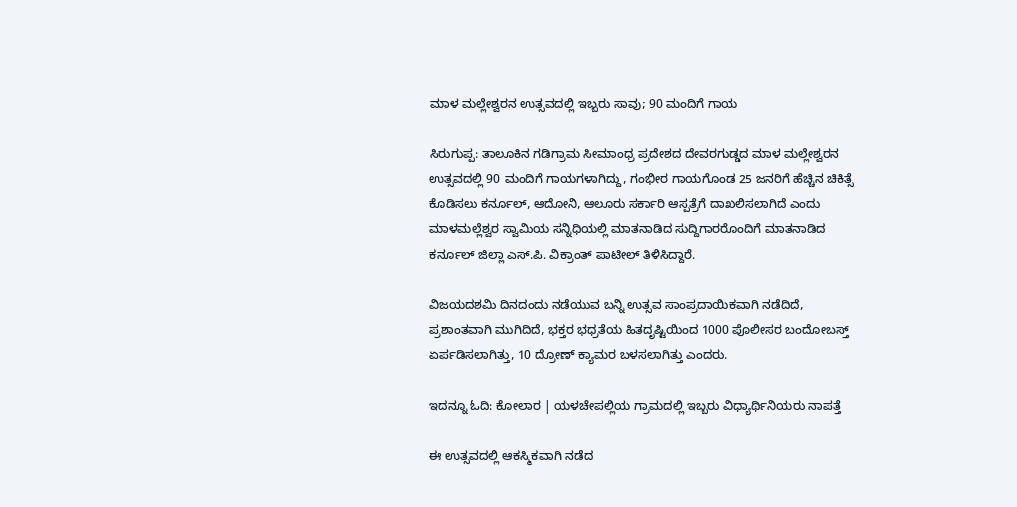ಮಾಳ ಮಲ್ಲೇಶ್ವರನ ಉತ್ಸವದಲ್ಲಿ ಇಬ್ಬರು ಸಾವು; 90 ಮಂದಿಗೆ ಗಾಯ

ಸಿರುಗುಪ್ಪ: ತಾಲೂಕಿನ ಗಡಿಗ್ರಾಮ ಸೀಮಾಂಧ್ರ ಪ್ರದೇಶದ ದೇವರಗುಡ್ಡದ ಮಾಳ ಮಲ್ಲೇಶ್ವರನ ಉತ್ಸವದಲ್ಲಿ 90 ಮಂದಿಗೆ ಗಾಯಗಳಾಗಿದ್ದು, ಗಂಭೀರ ಗಾಯಗೊಂಡ 25 ಜನರಿಗೆ ಹೆಚ್ಚಿನ ಚಿಕಿತ್ಸೆ ಕೊಡಿಸಲು ಕರ್ನೂಲ್, ಆದೋನಿ, ಆಲೂರು ಸರ್ಕಾರಿ ಆಸ್ಪತ್ರೆಗೆ ದಾಖಲಿಸಲಾಗಿದೆ ಎಂದು ಮಾಳಮಲ್ಲೆಶ್ವರ ಸ್ವಾಮಿಯ ಸನ್ನಿಧಿಯಲ್ಲಿ ಮಾತನಾಡಿದ ಸುದ್ದಿಗಾರರೊಂದಿಗೆ ಮಾತನಾಡಿದ ಕರ್ನೂಲ್ ಜಿಲ್ಲಾ ಎಸ್.ಪಿ. ವಿಕ್ರಾಂತ್‌ ಪಾಟೀಲ್ ತಿಳಿಸಿದ್ದಾರೆ.

ವಿಜಯದಶಮಿ ದಿನದಂದು ನಡೆಯುವ ಬನ್ನಿ ಉತ್ಸವ ಸಾಂಪ್ರದಾಯಿಕವಾಗಿ ನಡೆದಿದೆ, ಪ್ರಶಾಂತವಾಗಿ ಮುಗಿದಿದೆ, ಭಕ್ತರ ಭಧ್ರತೆಯ ಹಿತದೃಷ್ಟಿಯಿಂದ 1000 ಪೊಲೀಸರ ಬಂದೋಬಸ್ತ್ ಏರ್ಪಡಿಸಲಾಗಿತ್ತು, 10 ದ್ರೋಣ್ ಕ್ಯಾಮರ ಬಳಸಲಾಗಿತ್ತು ಎಂದರು.

ಇದನ್ನೂ ಓದಿ: ಕೋಲಾರ | ಯಳಚೇಪಲ್ಲಿಯ ಗ್ರಾಮದಲ್ಲಿ ಇಬ್ಬರು ವಿಧ್ಯಾರ್ಥಿನಿಯರು ನಾಪತ್ತೆ

ಈ ಉತ್ಸವದಲ್ಲಿ ಆಕಸ್ಮಿಕವಾಗಿ ನಡೆದ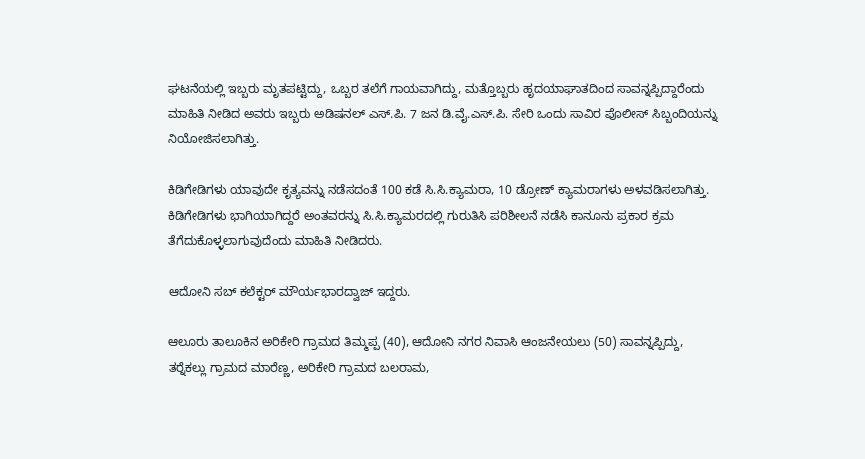ಘಟನೆಯಲ್ಲಿ ಇಬ್ಬರು ಮೃತಪಟ್ಟಿದ್ದು, ಒಬ್ಬರ ತಲೆಗೆ ಗಾಯವಾಗಿದ್ದು, ಮತ್ತೊಬ್ಬರು ಹೃದಯಾಘಾತದಿಂದ ಸಾವನ್ನಪ್ಪಿದ್ದಾರೆಂದು ಮಾಹಿತಿ ನೀಡಿದ ಅವರು ಇಬ್ಬರು ಅಡಿಷನಲ್ ಎಸ್.ಪಿ. 7 ಜನ ಡಿ.ವೈ.ಎಸ್.ಪಿ. ಸೇರಿ ಒಂದು ಸಾವಿರ ಪೊಲೀಸ್ ಸಿಬ್ಬಂದಿಯನ್ನು ನಿಯೋಜಿಸಲಾಗಿತ್ತು.

ಕಿಡಿಗೇಡಿಗಳು ಯಾವುದೇ ಕೃತ್ಯವನ್ನು ನಡೆಸದಂತೆ 100 ಕಡೆ ಸಿ.ಸಿ.ಕ್ಯಾಮರಾ, 10 ಡ್ರೋಣ್ ಕ್ಯಾಮರಾಗಳು ಅಳವಡಿಸಲಾಗಿತ್ತು. ಕಿಡಿಗೇಡಿಗಳು ಭಾಗಿಯಾಗಿದ್ದರೆ ಅಂತವರನ್ನು ಸಿ.ಸಿ.ಕ್ಯಾಮರದಲ್ಲಿ ಗುರುತಿಸಿ ಪರಿಶೀಲನೆ ನಡೆಸಿ ಕಾನೂನು ಪ್ರಕಾರ ಕ್ರಮ ತೆಗೆದುಕೊಳ್ಳಲಾಗುವುದೆಂದು ಮಾಹಿತಿ ನೀಡಿದರು.

ಆದೋನಿ ಸಬ್ ಕಲೆಕ್ಟರ್ ಮೌರ್ಯಭಾರದ್ವಾಜ್ ಇದ್ದರು.

ಆಲೂರು ತಾಲೂಕಿನ ಅರಿಕೇರಿ ಗ್ರಾಮದ ತಿಮ್ಮಪ್ಪ (40), ಆದೋನಿ ನಗರ ನಿವಾಸಿ ಆಂಜನೇಯಲು (50) ಸಾವನ್ನಪ್ಪಿದ್ದು, ತರ‍್ನೆಕಲ್ಲು ಗ್ರಾಮದ ಮಾರೆಣ್ಣ, ಅರಿಕೇರಿ ಗ್ರಾಮದ ಬಲರಾಮ,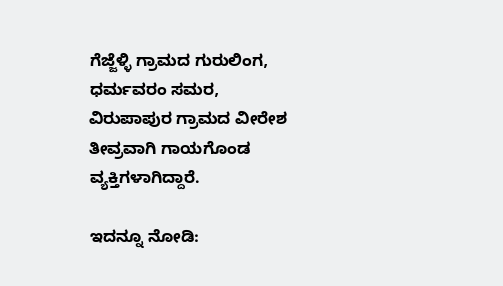ಗೆಜ್ಜೆಳ್ಳಿ ಗ್ರಾಮದ ಗುರುಲಿಂಗ, ಧರ್ಮವರಂ ಸಮರ, ವಿರುಪಾಪುರ ಗ್ರಾಮದ ವೀರೇಶ ತೀವ್ರವಾಗಿ ಗಾಯಗೊಂಡ ವ್ಯಕ್ತಿಗಳಾಗಿದ್ದಾರೆ.

ಇದನ್ನೂ ನೋಡಿ: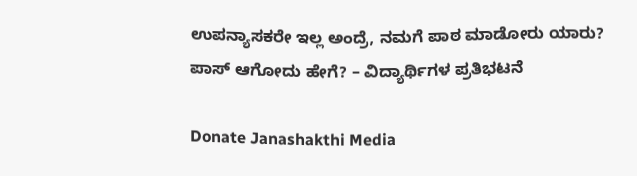ಉಪನ್ಯಾಸಕರೇ ಇಲ್ಲ ಅಂದ್ರೆ, ನಮಗೆ ಪಾಠ ಮಾಡೋರು ಯಾರು? ಪಾಸ್‌ ಆಗೋದು ಹೇಗೆ? – ವಿದ್ಯಾರ್ಥಿಗಳ ಪ್ರತಿಭಟನೆ

Donate Janashakthi Media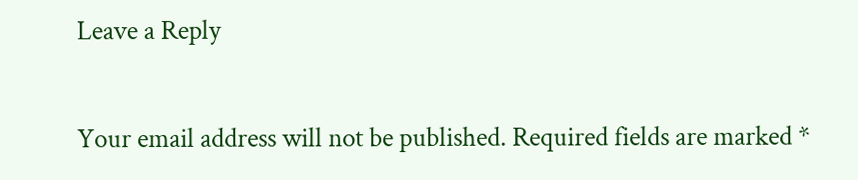Leave a Reply

Your email address will not be published. Required fields are marked *